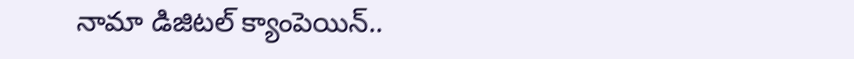నామా డిజిటల్ క్యాంపెయిన్..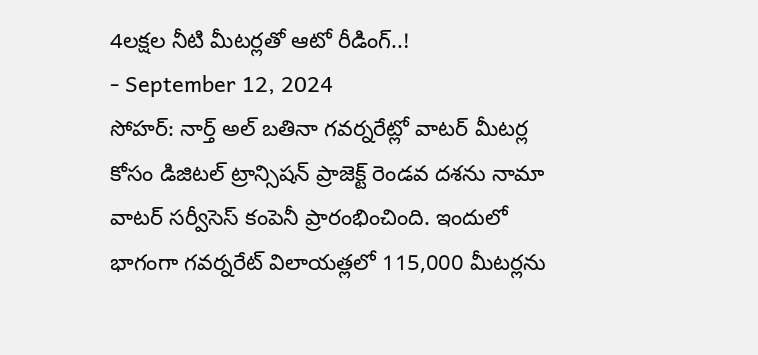4లక్షల నీటి మీటర్లతో ఆటో రీడింగ్..!
- September 12, 2024
సోహర్: నార్త్ అల్ బతినా గవర్నరేట్లో వాటర్ మీటర్ల కోసం డిజిటల్ ట్రాన్సిషన్ ప్రాజెక్ట్ రెండవ దశను నామా వాటర్ సర్వీసెస్ కంపెనీ ప్రారంభించింది. ఇందులో భాగంగా గవర్నరేట్ విలాయత్లలో 115,000 మీటర్లను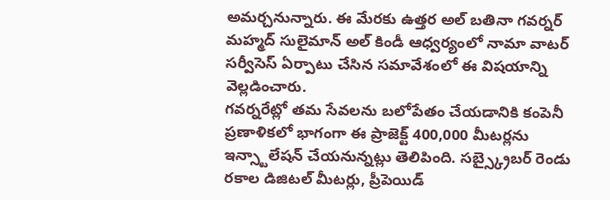అమర్చనున్నారు. ఈ మేరకు ఉత్తర అల్ బతినా గవర్నర్ మహ్మద్ సులైమాన్ అల్ కిండీ ఆధ్వర్యంలో నామా వాటర్ సర్వీసెస్ ఏర్పాటు చేసిన సమావేశంలో ఈ విషయాన్ని వెల్లడించారు.
గవర్నరేట్లో తమ సేవలను బలోపేతం చేయడానికి కంపెనీ ప్రణాళికలో భాగంగా ఈ ప్రాజెక్ట్ 400,000 మీటర్లను ఇన్స్టాలేషన్ చేయనున్నట్లు తెలిపింది. సబ్స్క్రైబర్ రెండు రకాల డిజిటల్ మీటర్లు, ప్రీపెయిడ్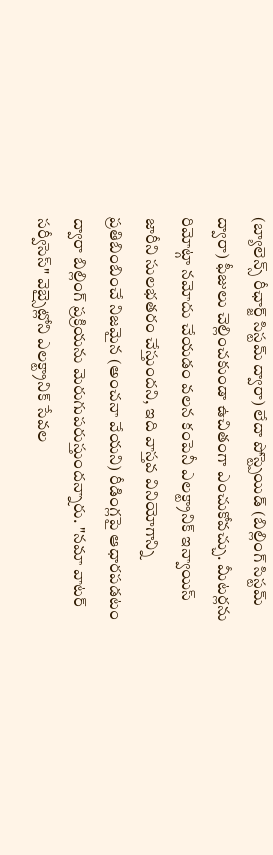(బ్యాలెన్స్ రీఛార్జ్ సిస్టమ్ ద్వారా) లేదా పోస్ట్పెయిడ్ (బిల్లింగ్ సిస్టమ్ ద్వారా) ఫీజులు చెల్లించకుండా ఉచితంగా ఎంచుకోవచ్చు. మీటర్లను రిమోట్గా నమోదు చేయడం వలన కంపెనీ ఎలక్ట్రానిక్ ఇన్వాయిస్ జారీని సులభతరం చేస్తుందని, ఇది వాస్తవ వినియోగాన్ని ప్రతిబింబించే నిజమైన (అంచనా వేయని) రీడింగ్లపై ఆధారపడటం ద్వారా బిల్లింగ్ ప్రక్రియను మెరుగుపరుస్తుందన్నారు. "నమా వాటర్ సర్వీసెస్" వెబ్సైట్లోని ఎలక్ట్రానిక్ సేవల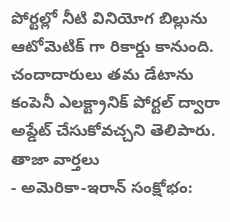పోర్టల్లో నీటి వినియోగ బిల్లును ఆటోమెటిక్ గా రికార్డు కానుంది. చందాదారులు తమ డేటాను కంపెనీ ఎలక్ట్రానిక్ పోర్టల్ ద్వారా అప్డేట్ చేసుకోవచ్చని తెలిపారు.
తాజా వార్తలు
- అమెరికా-ఇరాన్ సంక్షోభం: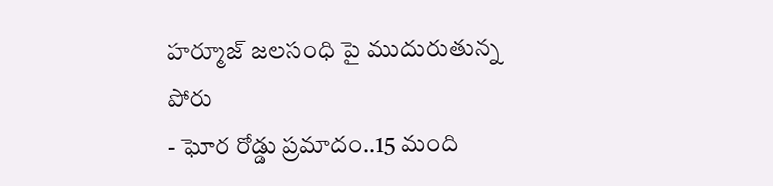హర్మూజ్ జలసంధి పై ముదురుతున్న పోరు
- ఘోర రోడ్డు ప్రమాదం..15 మంది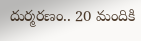దుర్మరణం.. 20 మందికి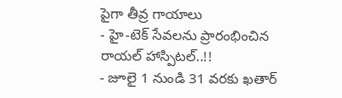పైగా తీవ్ర గాయాలు
- హై-టెక్ సేవలను ప్రారంభించిన రాయల్ హాస్పిటల్..!!
- జూలై 1 నుండి 31 వరకు ఖతార్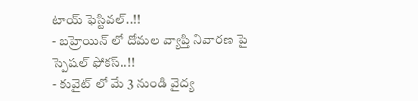టాయ్ ఫెస్టివల్..!!
- బహ్రెయిన్ లో దోమల వ్యాప్తి నివారణ పై స్పెషల్ ఫోకస్..!!
- కువైట్ లో మే 3 నుండి వైద్య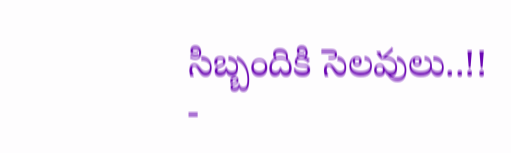సిబ్బందికి సెలవులు..!!
-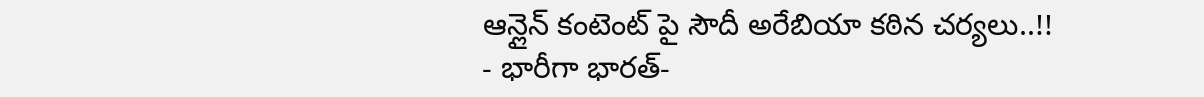ఆన్లైన్ కంటెంట్ పై సౌదీ అరేబియా కఠిన చర్యలు..!!
- భారీగా భారత్-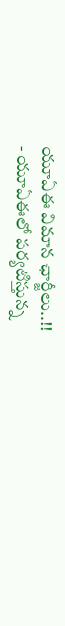యూఏఈ విమాన ఛార్జీలు..!!
- యూఏఈలో పర్యటిస్తున్న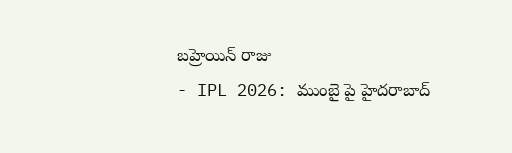బహ్రెయిన్ రాజు
- IPL 2026: ముంబై పై హైదరాబాద్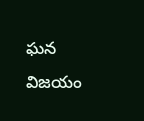ఘన విజయం